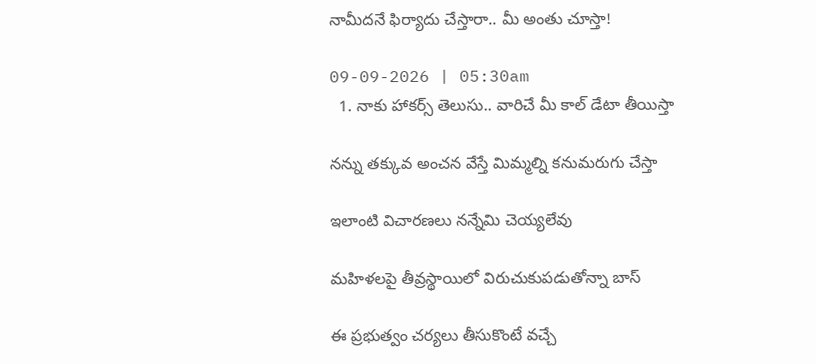నామీదనే ఫిర్యాదు చేస్తారా.. మీ అంతు చూస్తా!

09-09-2026 | 05:30am
  1. నాకు హాకర్స్ తెలుసు.. వారిచే మీ కాల్ డేటా తీయిస్తా

నన్ను తక్కువ అంచన వేస్తే మిమ్మల్ని కనుమరుగు చేస్తా

ఇలాంటి విచారణలు నన్నేమి చెయ్యలేవు

మహిళలపై తీవ్రస్థాయిలో విరుచుకుపడుతోన్నా బాస్

ఈ ప్రభుత్వం చర్యలు తీసుకొంటే వచ్చే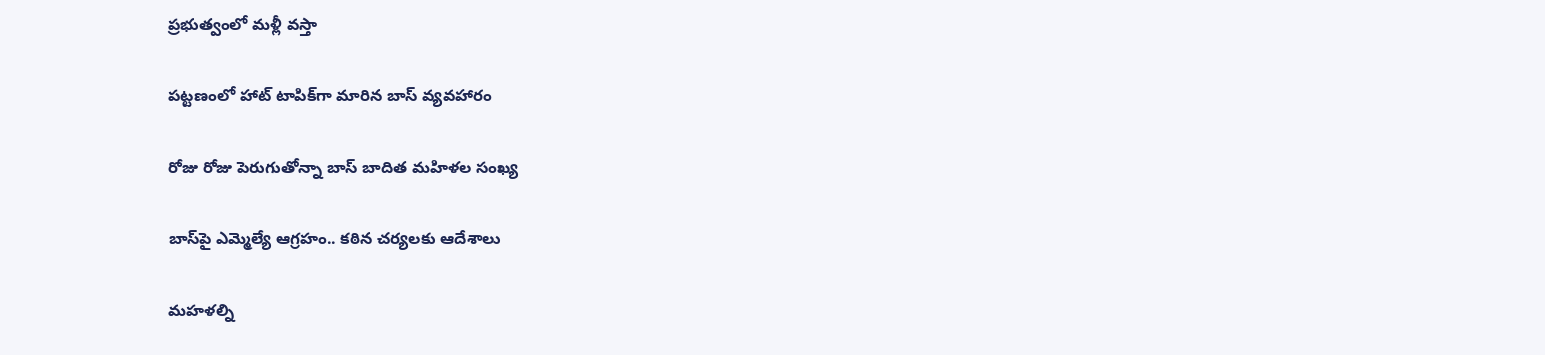ప్రభుత్వంలో మళ్లీ వస్తా

పట్టణంలో హాట్ టాపిక్‌గా మారిన బాస్ వ్యవహారం

రోజు రోజు పెరుగుతోన్నా బాస్ బాదిత మహిళల సంఖ్య

బాస్‌పై ఎమ్మెల్యే ఆగ్రహం.. కఠిన చర్యలకు ఆదేశాలు

మహళల్ని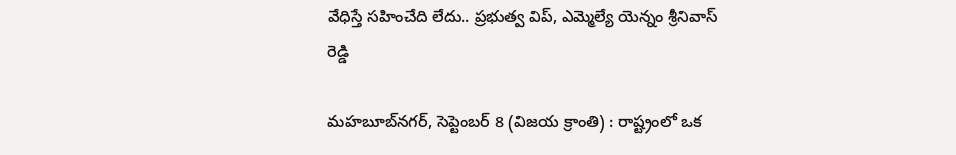వేధిస్తే సహించేది లేదు.. ప్రభుత్వ విప్, ఎమ్మెల్యే యెన్నం శ్రీనివాస్ రెడ్డి

మహబూబ్‌నగర్, సెప్టెంబర్ 8 (విజయ క్రాంతి) : రాష్ట్రంలో ఒక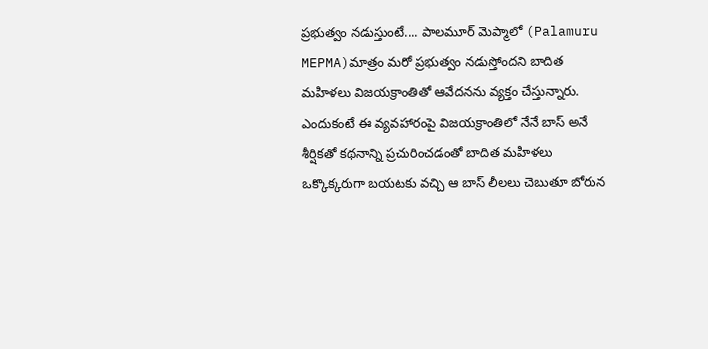ప్రభుత్వం నడుస్తుంటే.... పాలమూర్ మెప్మాలో (Palamuru MEPMA)మాత్రం మరో ప్రభుత్వం నడుస్తోందని బాదిత మహిళలు విజయక్రాంతితో ఆవేదనను వ్యక్తం చేస్తున్నారు. ఎందుకంటే ఈ వ్యవహారంపై విజయక్రాంతిలో నేనే బాస్ అనే శీర్షికతో కథనాన్ని ప్రచురించడంతో బాదిత మహిళలు ఒక్కొక్కరుగా బయటకు వచ్చి ఆ బాస్ లీలలు చెబుతూ బోరున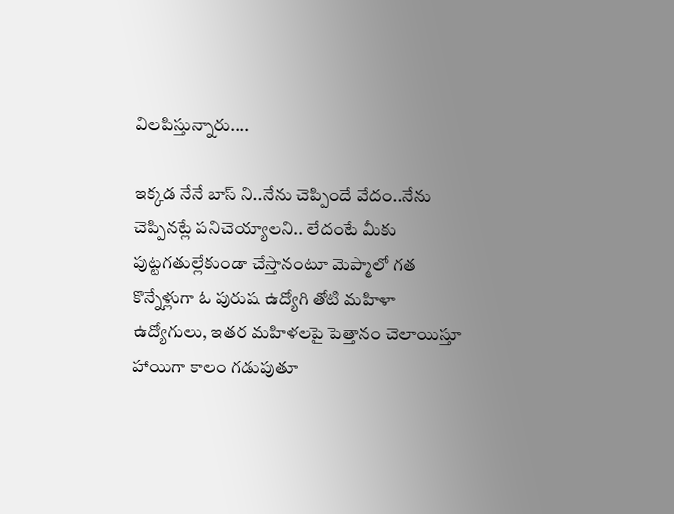విలపిస్తున్నారు....

ఇక్కడ నేనే బాస్ ని..నేను చెప్పిందే వేదం..నేను చెప్పినట్లే పనిచెయ్యాలని.. లేదంటే మీకు పుట్టగతుల్లేకుండా చేస్తానంటూ మెప్మాలో గత కొన్నేళ్లుగా ఓ పురుష ఉద్యోగి తోటి మహిళా ఉద్యోగులు, ఇతర మహిళలపై పెత్తానం చెలాయిస్తూ హాయిగా కాలం గడుపుతూ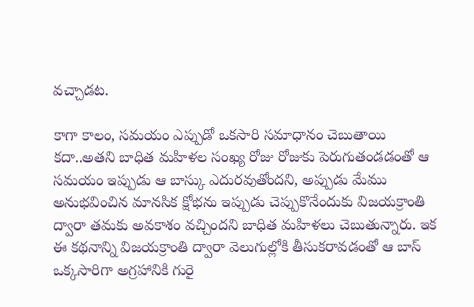వచ్చాడట.

కాగా కాలం, సమయం ఎప్పుడో ఒకసారి సమాధానం చెబుతాయి కదా..అతని బాధిత మహిళల సంఖ్య రోజు రోజుకు పెరుగుతండడంతో ఆ సమయం ఇప్పుడు ఆ బాస్కు ఎదురవుతోందని, అప్పుడు మేము అనుభవించిన మానసిక క్షోభను ఇప్పుడు చెప్పుకొనేందుకు విజయక్రాంతి ద్వారా తమకు అవకాశం వచ్చిందని బాధిత మహిళలు చెబుతున్నారు. ఇక ఈ కథనాన్ని విజయక్రాంతి ద్వారా వెలుగుల్లోకి తీసుకరావడంతో ఆ బాస్ ఒక్కసారిగా అగ్రహానికి గురై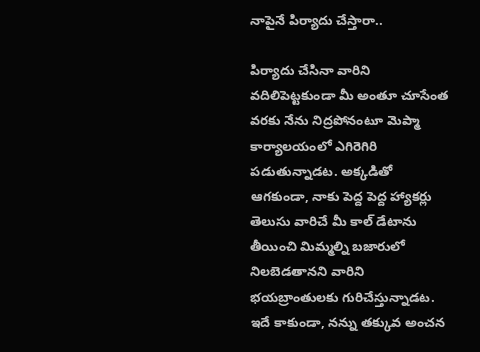నాపైనే పిర్యాదు చేస్తారా..

పిర్యాదు చేసినా వారిని వదిలిపెట్టకుండా మీ అంతూ చూసేంత వరకు నేను నిద్రపోనంటూ మెప్మా కార్యాలయంలో ఎగిరెగిరి పడుతున్నాడట. అక్కడితో ఆగకుండా, నాకు పెద్ద పెద్ద హ్యాకర్లు తెలుసు వారిచే మీ కాల్ డేటాను తీయించి మిమ్మల్ని బజారులో నిలబెడతానని వారిని భయబ్రాంతులకు గురిచేస్తున్నాడట. ఇదే కాకుండా, నన్ను తక్కువ అంచన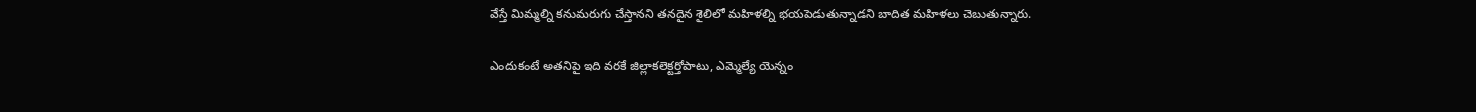వేస్తే మిమ్మల్ని కనుమరుగు చేస్తానని తనదైన శైలిలో మహిళల్ని భయపెడుతున్నాడని బాదిత మహిళలు చెబుతున్నారు.

ఎందుకంటే అతనిపై ఇది వరకే జిల్లాకలెక్టర్తోపాటు, ఎమ్మెల్యే యెన్నం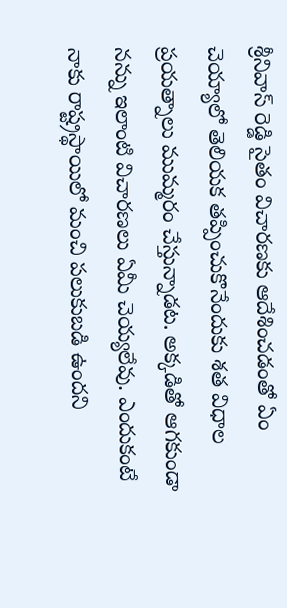శ్రీనివాస్ రెడ్డి సైతం విచారణకు ఆదేశించడంతో ఏం చెయ్యాలో తెలియక తప్పించుకొనేందుకు శత విధాల ప్రయత్నాలు ముమ్మరం చేస్తున్నాడట. అక్కడితో ఆగకుండా నన్ను ఇలాంటి విచారణలు ఏమీ చెయ్యలేవు. ఎందుకంటే నాకు రాష్ట్రస్థాయిలో మంచి పలుకుబడి ఉందని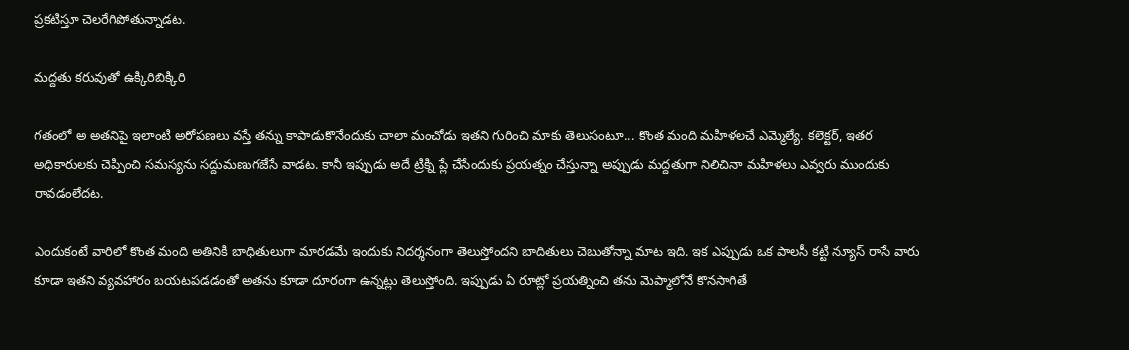ప్రకటిస్తూ చెలరేగిపోతున్నాడట.

మద్దతు కరువుతో ఉక్కిరిబిక్కిరి

గతంలో అ అతనిపై ఇలాంటి అరోపణలు వస్తే తన్ను కాపాడుకొనేందుకు చాలా మంచోడు ఇతని గురించి మాకు తెలుసంటూ... కొంత మంది మహిళలచే ఎమ్మెల్యే. కలెక్టర్, ఇతర అధికారులకు చెప్పించి సమస్యను సద్దుమణుగజేసే వాడట. కానీ ఇప్పుడు అదే ట్రిక్ని ప్లే చేసేందుకు ప్రయత్నం చేస్తున్నా అప్పుడు మద్దతుగా నిలిచినా మహిళలు ఎవ్వరు ముందుకు రావడంలేదట.

ఎందుకంటే వారిలో కొంత మంది అతినికి బాధితులుగా మారడమే ఇందుకు నిదర్శనంగా తెలుస్తోందని బాదితులు చెబుతోన్నా మాట ఇది. ఇక ఎప్పుడు ఒక పాలసీ కట్టి న్యూస్ రాసే వారు కూడా ఇతని వ్యవహారం బయటపడడంతో అతను కూడా దూరంగా ఉన్నట్లు తెలుస్తోంది. ఇప్పుడు ఏ రూట్లో ప్రయత్నించి తను మెప్మాలోనే కొనసాగితే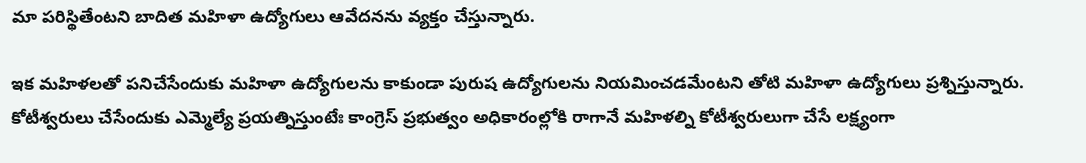మా పరిస్థితేంటని బాదిత మహిళా ఉద్యోగులు ఆవేదనను వ్యక్తం చేస్తున్నారు.

ఇక మహిళలతో పనిచేసేందుకు మహిళా ఉద్యోగులను కాకుండా పురుష ఉద్యోగులను నియమించడమేంటని తోటి మహిళా ఉద్యోగులు ప్రశ్నిస్తున్నారు.  కోటీశ్వరులు చేసేందుకు ఎమ్మెల్యే ప్రయత్నిస్తుంటేః కాంగ్రెస్ ప్రభుత్వం అధికారంల్లోకి రాగానే మహిళల్ని కోటీశ్వరులుగా చేసే లక్ష్యంగా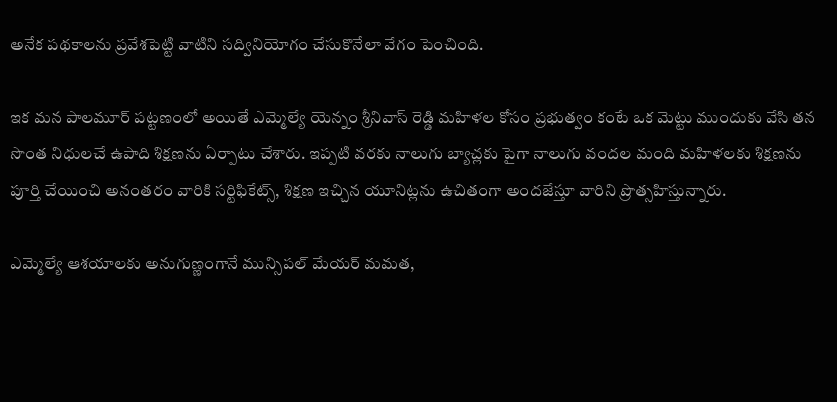అనేక పథకాలను ప్రవేశపెట్టి వాటిని సద్వినియోగం చేసుకొనేలా వేగం పెంచింది.

ఇక మన పాలమూర్ పట్టణంలో అయితే ఎమ్మెల్యే యెన్నం శ్రీనివాస్ రెడ్డి మహిళల కోసం ప్రభుత్వం కంటే ఒక మెట్టు ముందుకు వేసి తన సొంత నిధులచే ఉపాది శిక్షణను ఏర్పాటు చేశారు. ఇప్పటి వరకు నాలుగు బ్యాచ్లకు పైగా నాలుగు వందల మంది మహిళలకు శిక్షణను పూర్తి చేయించి అనంతరం వారికి సర్టిఫికేట్స్, శిక్షణ ఇచ్చిన యూనిట్లను ఉచితంగా అందజేస్తూ వారిని ప్రొత్సహిస్తున్నారు.

ఎమ్మెల్యే ఆశయాలకు అనుగుణ్ణంగానే మున్సిపల్ మేయర్ మమత,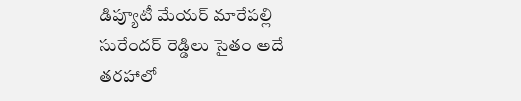డిప్యూటీ మేయర్ మారేపల్లి సురేందర్ రెడ్డిలు సైతం అదే తరహాలో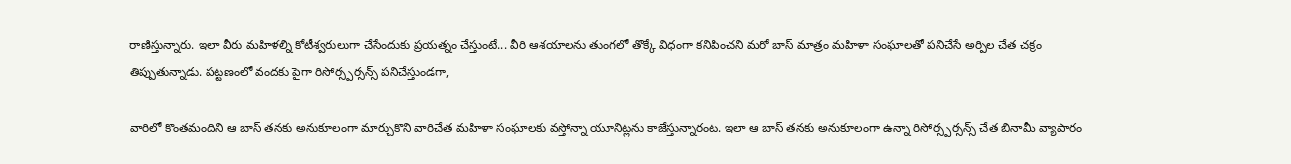రాణిస్తున్నారు. ఇలా వీరు మహిళల్ని కోటీశ్వరులుగా చేసేందుకు ప్రయత్నం చేస్తుంటే... వీరి ఆశయాలను తుంగలో తొక్కే విధంగా కనిపించని మరో బాస్ మాత్రం మహిళా సంఘాలతో పనిచేసే అర్పిల చేత చక్రం తిప్పుతున్నాడు. పట్టణంలో వందకు పైగా రిసోర్స్పర్సన్స్ పనిచేస్తుండగా,

వారిలో కొంతమందిని ఆ బాస్ తనకు అనుకూలంగా మార్చుకొని వారిచేత మహిళా సంఘాలకు వస్తోన్నా యూనిట్లను కాజేస్తున్నారంట. ఇలా ఆ బాస్ తనకు అనుకూలంగా ఉన్నా రిసోర్స్పర్సన్స్ చేత బినామీ వ్యాపారం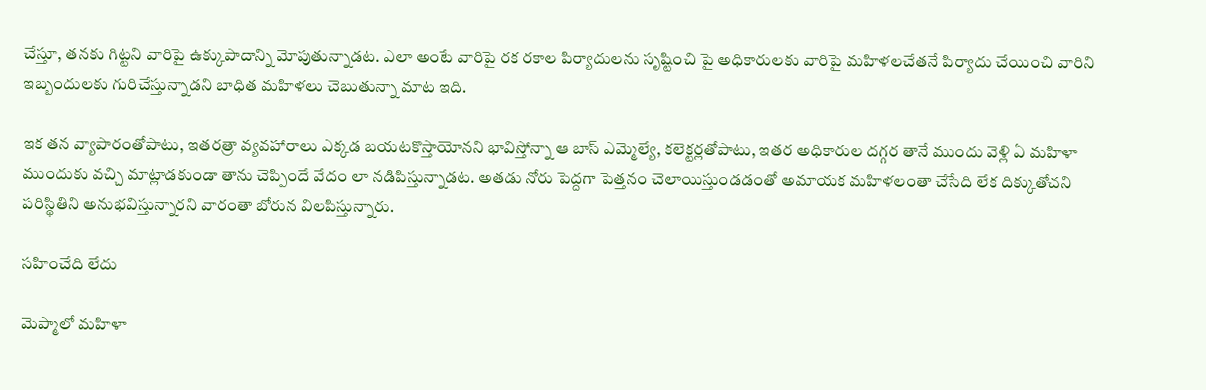చేస్తూ, తనకు గిట్టని వారిపై ఉక్కుపాదాన్ని మోపుతున్నాడట. ఎలా అంటే వారిపై రక రకాల పిర్యాదులను సృష్టించి పై అధికారులకు వారిపై మహిళలచేతనే పిర్యాదు చేయించి వారిని ఇబ్బందులకు గురిచేస్తున్నాడని బాధిత మహిళలు చెబుతున్నా మాట ఇది.

ఇక తన వ్యాపారంతోపాటు, ఇతరత్రా వ్యవహారాలు ఎక్కడ బయటకొస్తాయోనని భావిస్తోన్నా ఆ బాస్ ఎమ్మెల్యే, కలెక్టర్లతోపాటు, ఇతర అధికారుల దగ్గర తానే ముందు వెళ్లి ఏ మహిళా ముందుకు వచ్చి మాట్లాడకుండా తాను చెప్పిందే వేదం లా నడిపిస్తున్నాడట. అతడు నోరు పెద్దగా పెత్తనం చెలాయిస్తుండడంతో అమాయక మహిళలంతా చేసేది లేక దిక్కుతోచని పరిస్థితిని అనుభవిస్తున్నారని వారంతా బోరున విలపిస్తున్నారు.

సహించేది లేదు

మెప్మాలో మహిళా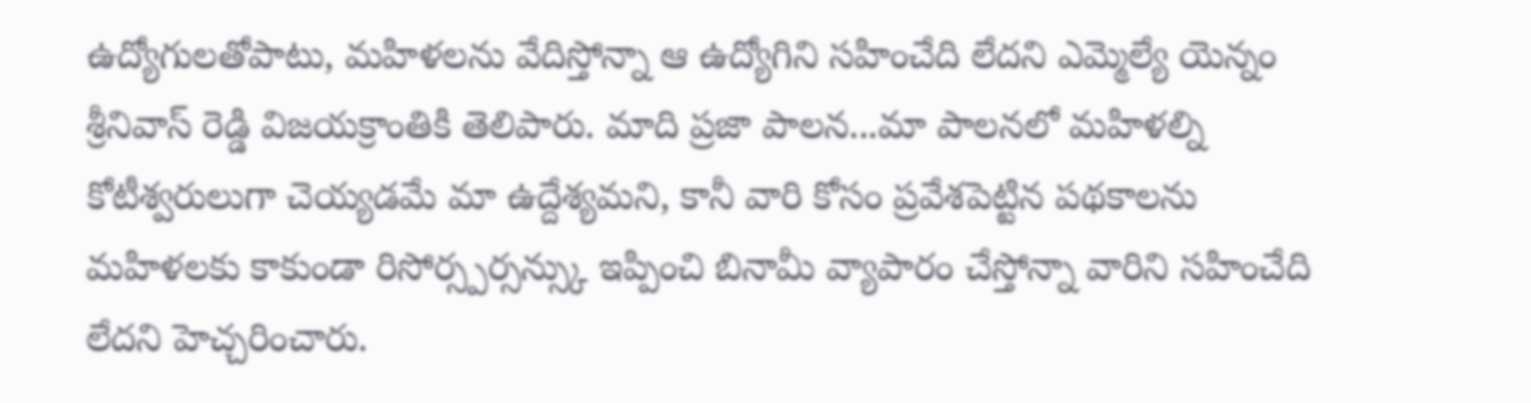ఉద్యోగులతోపాటు, మహిళలను వేదిస్తోన్నా ఆ ఉద్యోగిని సహించేది లేదని ఎమ్మెల్యే యెన్నం శ్రీనివాస్ రెడ్డి విజయక్రాంతికి తెలిపారు. మాది ప్రజా పాలన...మా పాలనలో మహిళల్ని కోటీశ్వరులుగా చెయ్యడమే మా ఉద్దేశ్యమని, కానీ వారి కోసం ప్రవేశపెట్టిన పథకాలను మహిళలకు కాకుండా రిసోర్స్పర్సన్స్కు ఇప్పించి బినామీ వ్యాపారం చేస్తోన్నా వారిని సహించేది లేదని హెచ్చరించారు.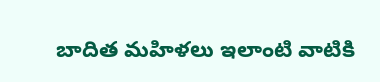బాదిత మహిళలు ఇలాంటి వాటికి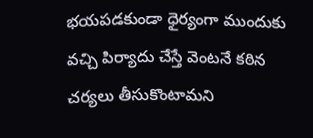భయపడకుండా ధైర్యంగా ముందుకు వచ్చి పిర్యాదు చేస్తే వెంటనే కఠిన చర్యలు తీసుకొంటామని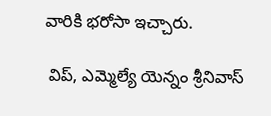వారికి భరోసా ఇచ్చారు.

 విప్, ఎమ్మెల్యే యెన్నం శ్రీనివాస్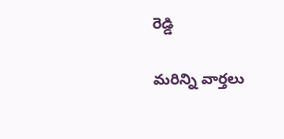రెడ్డి

మరిన్ని వార్తలు